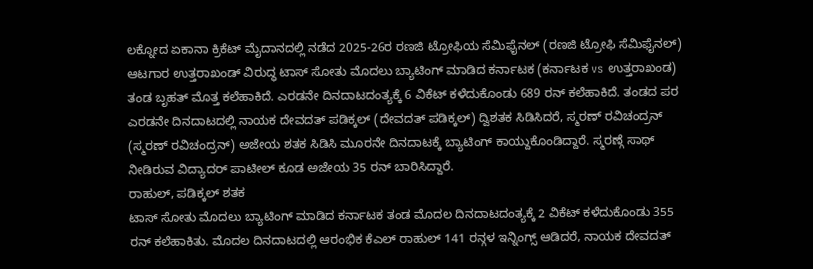ಲಕ್ನೋದ ಏಕಾನಾ ಕ್ರಿಕೆಟ್ ಮೈದಾನದಲ್ಲಿ ನಡೆದ 2025-26ರ ರಣಜಿ ಟ್ರೋಫಿಯ ಸೆಮಿಫೈನಲ್ (ರಣಜಿ ಟ್ರೋಫಿ ಸೆಮಿಫೈನಲ್) ಆಟಗಾರ ಉತ್ತರಾಖಂಡ್ ವಿರುದ್ಧ ಟಾಸ್ ಸೋತು ಮೊದಲು ಬ್ಯಾಟಿಂಗ್ ಮಾಡಿದ ಕರ್ನಾಟಕ (ಕರ್ನಾಟಕ vs ಉತ್ತರಾಖಂಡ) ತಂಡ ಬೃಹತ್ ಮೊತ್ತ ಕಲೆಹಾಕಿದೆ. ಎರಡನೇ ದಿನದಾಟದಂತ್ಯಕ್ಕೆ 6 ವಿಕೆಟ್ ಕಳೆದುಕೊಂಡು 689 ರನ್ ಕಲೆಹಾಕಿದೆ. ತಂಡದ ಪರ ಎರಡನೇ ದಿನದಾಟದಲ್ಲಿ ನಾಯಕ ದೇವದತ್ ಪಡಿಕ್ಕಲ್ (ದೇವದತ್ ಪಡಿಕ್ಕಲ್) ದ್ವಿಶತಕ ಸಿಡಿಸಿದರೆ, ಸ್ಮರಣ್ ರವಿಚಂದ್ರನ್ (ಸ್ಮರಣ್ ರವಿಚಂದ್ರನ್) ಅಜೇಯ ಶತಕ ಸಿಡಿಸಿ ಮೂರನೇ ದಿನದಾಟಕ್ಕೆ ಬ್ಯಾಟಿಂಗ್ ಕಾಯ್ದುಕೊಂಡಿದ್ದಾರೆ. ಸ್ಮರಣ್ಗೆ ಸಾಥ್ ನೀಡಿರುವ ವಿದ್ಯಾದರ್ ಪಾಟೀಲ್ ಕೂಡ ಅಜೇಯ 35 ರನ್ ಬಾರಿಸಿದ್ದಾರೆ.
ರಾಹುಲ್, ಪಡಿಕ್ಕಲ್ ಶತಕ
ಟಾಸ್ ಸೋತು ಮೊದಲು ಬ್ಯಾಟಿಂಗ್ ಮಾಡಿದ ಕರ್ನಾಟಕ ತಂಡ ಮೊದಲ ದಿನದಾಟದಂತ್ಯಕ್ಕೆ 2 ವಿಕೆಟ್ ಕಳೆದುಕೊಂಡು 355 ರನ್ ಕಲೆಹಾಕಿತು. ಮೊದಲ ದಿನದಾಟದಲ್ಲಿ ಆರಂಭಿಕ ಕೆಎಲ್ ರಾಹುಲ್ 141 ರನ್ಗಳ ಇನ್ನಿಂಗ್ಸ್ ಆಡಿದರೆ, ನಾಯಕ ದೇವದತ್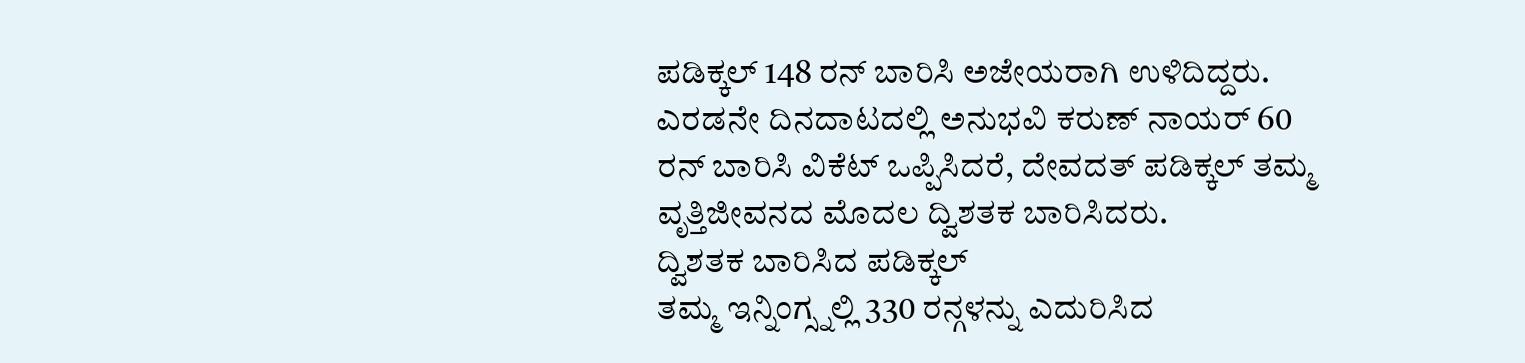ಪಡಿಕ್ಕಲ್ 148 ರನ್ ಬಾರಿಸಿ ಅಜೇಯರಾಗಿ ಉಳಿದಿದ್ದರು. ಎರಡನೇ ದಿನದಾಟದಲ್ಲಿ ಅನುಭವಿ ಕರುಣ್ ನಾಯರ್ 60 ರನ್ ಬಾರಿಸಿ ವಿಕೆಟ್ ಒಪ್ಪಿಸಿದರೆ, ದೇವದತ್ ಪಡಿಕ್ಕಲ್ ತಮ್ಮ ವೃತ್ತಿಜೀವನದ ಮೊದಲ ದ್ವಿಶತಕ ಬಾರಿಸಿದರು.
ದ್ವಿಶತಕ ಬಾರಿಸಿದ ಪಡಿಕ್ಕಲ್
ತಮ್ಮ ಇನ್ನಿಂಗ್ಸ್ನಲ್ಲಿ 330 ರನ್ಗಳನ್ನು ಎದುರಿಸಿದ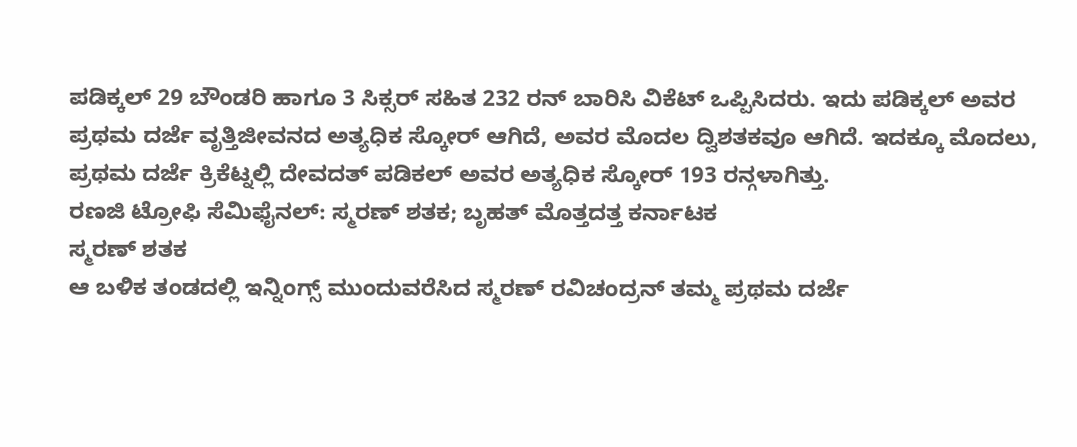ಪಡಿಕ್ಕಲ್ 29 ಬೌಂಡರಿ ಹಾಗೂ 3 ಸಿಕ್ಸರ್ ಸಹಿತ 232 ರನ್ ಬಾರಿಸಿ ವಿಕೆಟ್ ಒಪ್ಪಿಸಿದರು. ಇದು ಪಡಿಕ್ಕಲ್ ಅವರ ಪ್ರಥಮ ದರ್ಜೆ ವೃತ್ತಿಜೀವನದ ಅತ್ಯಧಿಕ ಸ್ಕೋರ್ ಆಗಿದೆ, ಅವರ ಮೊದಲ ದ್ವಿಶತಕವೂ ಆಗಿದೆ. ಇದಕ್ಕೂ ಮೊದಲು, ಪ್ರಥಮ ದರ್ಜೆ ಕ್ರಿಕೆಟ್ನಲ್ಲಿ ದೇವದತ್ ಪಡಿಕಲ್ ಅವರ ಅತ್ಯಧಿಕ ಸ್ಕೋರ್ 193 ರನ್ಗಳಾಗಿತ್ತು.
ರಣಜಿ ಟ್ರೋಫಿ ಸೆಮಿಫೈನಲ್: ಸ್ಮರಣ್ ಶತಕ; ಬೃಹತ್ ಮೊತ್ತದತ್ತ ಕರ್ನಾಟಕ
ಸ್ಮರಣ್ ಶತಕ
ಆ ಬಳಿಕ ತಂಡದಲ್ಲಿ ಇನ್ನಿಂಗ್ಸ್ ಮುಂದುವರೆಸಿದ ಸ್ಮರಣ್ ರವಿಚಂದ್ರನ್ ತಮ್ಮ ಪ್ರಥಮ ದರ್ಜೆ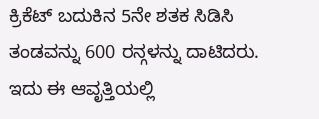ಕ್ರಿಕೆಟ್ ಬದುಕಿನ 5ನೇ ಶತಕ ಸಿಡಿಸಿ ತಂಡವನ್ನು 600 ರನ್ಗಳನ್ನು ದಾಟಿದರು. ಇದು ಈ ಆವೃತ್ತಿಯಲ್ಲಿ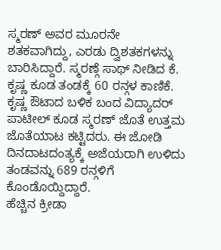ಸ್ಮರಣ್ ಅವರ ಮೂರನೇ ಶತಕವಾಗಿದ್ದು, ಎರಡು ದ್ವಿಶತಕಗಳನ್ನು ಬಾರಿಸಿದ್ದಾರೆ. ಸ್ಮರಣ್ಗೆ ಸಾಥ್ ನೀಡಿದ ಕೆ. ಕೃಷ್ಣ ಕೂಡ ತಂಡಕ್ಕೆ 60 ರನ್ಗಳ ಕಾಣಿಕೆ. ಕೃಷ್ಣ ಔಟಾದ ಬಳಿಕ ಬಂದ ವಿದ್ಯಾದರ್ ಪಾಟೀಲ್ ಕೂಡ ಸ್ಮರಣ್ ಜೊತೆ ಉತ್ತಮ ಜೊತೆಯಾಟ ಕಟ್ಟಿದರು. ಈ ಜೋಡಿ ದಿನದಾಟದಂತ್ಯಕ್ಕೆ ಅಜೆಯರಾಗಿ ಉಳಿದು ತಂಡವನ್ನು 689 ರನ್ಗಳಿಗೆ ಕೊಂಡೊಯ್ದಿದ್ದಾರೆ.
ಹೆಚ್ಚಿನ ಕ್ರೀಡಾ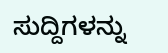ಸುದ್ದಿಗಳನ್ನು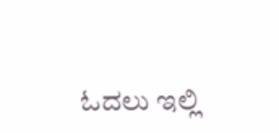ಓದಲು ಇಲ್ಲಿ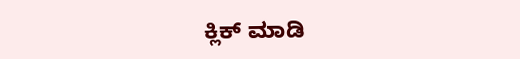ಕ್ಲಿಕ್ ಮಾಡಿ